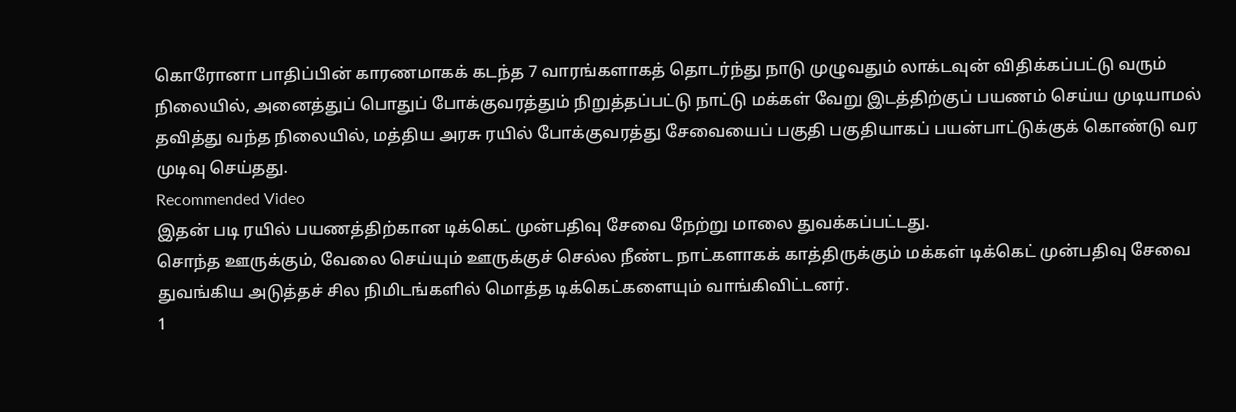கொரோனா பாதிப்பின் காரணமாகக் கடந்த 7 வாரங்களாகத் தொடர்ந்து நாடு முழுவதும் லாக்டவுன் விதிக்கப்பட்டு வரும் நிலையில், அனைத்துப் பொதுப் போக்குவரத்தும் நிறுத்தப்பட்டு நாட்டு மக்கள் வேறு இடத்திற்குப் பயணம் செய்ய முடியாமல் தவித்து வந்த நிலையில், மத்திய அரசு ரயில் போக்குவரத்து சேவையைப் பகுதி பகுதியாகப் பயன்பாட்டுக்குக் கொண்டு வர முடிவு செய்தது.
Recommended Video
இதன் படி ரயில் பயணத்திற்கான டிக்கெட் முன்பதிவு சேவை நேற்று மாலை துவக்கப்பட்டது.
சொந்த ஊருக்கும், வேலை செய்யும் ஊருக்குச் செல்ல நீண்ட நாட்களாகக் காத்திருக்கும் மக்கள் டிக்கெட் முன்பதிவு சேவை துவங்கிய அடுத்தச் சில நிமிடங்களில் மொத்த டிக்கெட்களையும் வாங்கிவிட்டனர்.
1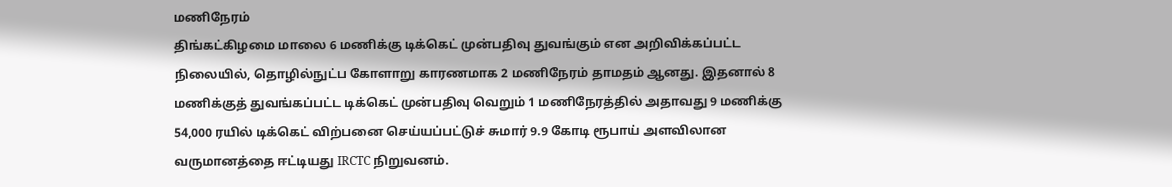மணிநேரம்
திங்கட்கிழமை மாலை 6 மணிக்கு டிக்கெட் முன்பதிவு துவங்கும் என அறிவிக்கப்பட்ட நிலையில், தொழில்நுட்ப கோளாறு காரணமாக 2 மணிநேரம் தாமதம் ஆனது. இதனால் 8 மணிக்குத் துவங்கப்பட்ட டிக்கெட் முன்பதிவு வெறும் 1 மணிநேரத்தில் அதாவது 9 மணிக்கு 54,000 ரயில் டிக்கெட் விற்பனை செய்யப்பட்டுச் சுமார் 9.9 கோடி ரூபாய் அளவிலான வருமானத்தை ஈட்டியது IRCTC நிறுவனம்.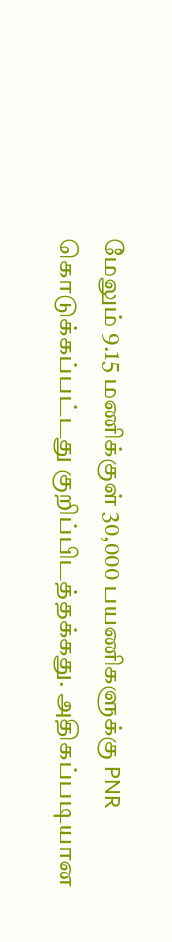மேலும் 9.15 மணிக்குள் 30,000 பயணிகளுக்கு PNR கொடுக்கப்பட்டது குறிப்பிடத்தக்கது. அதிகப்படியான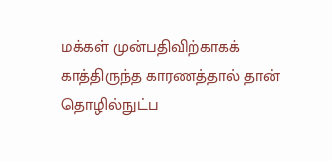மக்கள் முன்பதிவிற்காகக் காத்திருந்த காரணத்தால் தான் தொழில்நுட்ப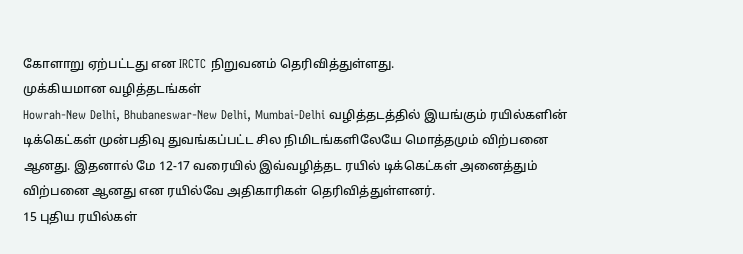கோளாறு ஏற்பட்டது என IRCTC நிறுவனம் தெரிவித்துள்ளது.
முக்கியமான வழித்தடங்கள்
Howrah-New Delhi, Bhubaneswar-New Delhi, Mumbai-Delhi வழித்தடத்தில் இயங்கும் ரயில்களின் டிக்கெட்கள் முன்பதிவு துவங்கப்பட்ட சில நிமிடங்களிலேயே மொத்தமும் விற்பனை ஆனது. இதனால் மே 12-17 வரையில் இவ்வழித்தட ரயில் டிக்கெட்கள் அனைத்தும் விற்பனை ஆனது என ரயில்வே அதிகாரிகள் தெரிவித்துள்ளனர்.
15 புதிய ரயில்கள்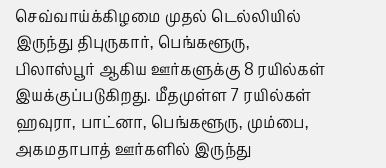செவ்வாய்க்கிழமை முதல் டெல்லியில் இருந்து திபுருகார், பெங்களூரு, பிலாஸ்பூர் ஆகிய ஊர்களுக்கு 8 ரயில்கள் இயக்குப்படுகிறது. மீதமுள்ள 7 ரயில்கள் ஹவுரா, பாட்னா, பெங்களூரு, மும்பை, அகமதாபாத் ஊர்களில் இருந்து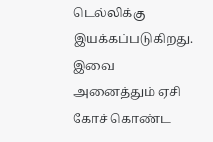டெல்லிக்கு இயக்கப்படுகிறது.
இவை அனைத்தும் ஏசி கோச் கொண்ட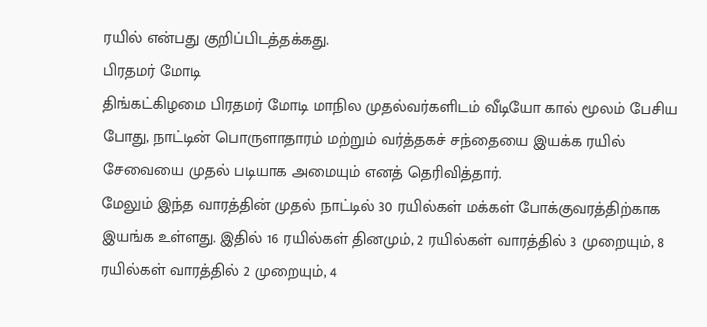ரயில் என்பது குறிப்பிடத்தக்கது.
பிரதமர் மோடி
திங்கட்கிழமை பிரதமர் மோடி மாநில முதல்வர்களிடம் வீடியோ கால் மூலம் பேசிய போது, நாட்டின் பொருளாதாரம் மற்றும் வர்த்தகச் சந்தையை இயக்க ரயில் சேவையை முதல் படியாக அமையும் எனத் தெரிவித்தார்.
மேலும் இந்த வாரத்தின் முதல் நாட்டில் 30 ரயில்கள் மக்கள் போக்குவரத்திற்காக இயங்க உள்ளது. இதில் 16 ரயில்கள் தினமும், 2 ரயில்கள் வாரத்தில் 3 முறையும், 8 ரயில்கள் வாரத்தில் 2 முறையும், 4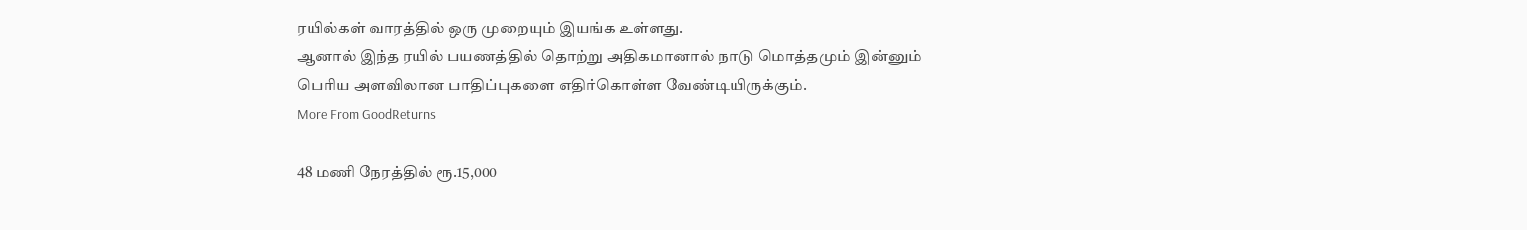ரயில்கள் வாரத்தில் ஒரு முறையும் இயங்க உள்ளது.
ஆனால் இந்த ரயில் பயணத்தில் தொற்று அதிகமானால் நாடு மொத்தமும் இன்னும் பெரிய அளவிலான பாதிப்புகளை எதிர்கொள்ள வேண்டியிருக்கும்.
More From GoodReturns

48 மணி நேரத்தில் ரூ.15,000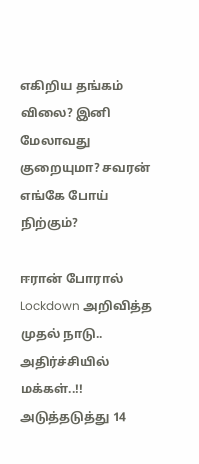எகிறிய தங்கம் விலை? இனி மேலாவது குறையுமா? சவரன் எங்கே போய் நிற்கும்?

ஈரான் போரால் Lockdown அறிவித்த முதல் நாடு.. அதிர்ச்சியில் மக்கள்..!! அடுத்தடுத்து 14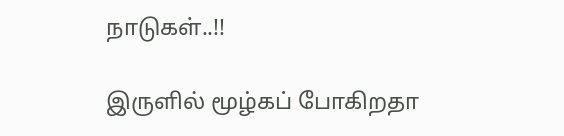நாடுகள்..!!

இருளில் மூழ்கப் போகிறதா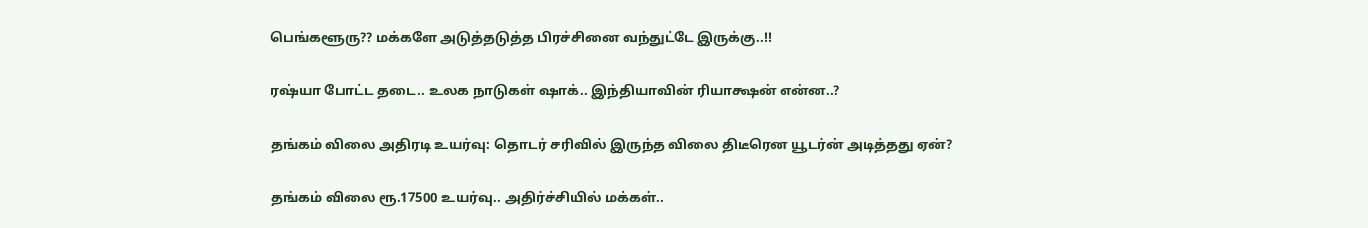பெங்களூரு?? மக்களே அடுத்தடுத்த பிரச்சினை வந்துட்டே இருக்கு..!!

ரஷ்யா போட்ட தடை.. உலக நாடுகள் ஷாக்.. இந்தியாவின் ரியாக்ஷன் என்ன..?

தங்கம் விலை அதிரடி உயர்வு: தொடர் சரிவில் இருந்த விலை திடீரென யூடர்ன் அடித்தது ஏன்?

தங்கம் விலை ரூ.17500 உயர்வு.. அதிர்ச்சியில் மக்கள்..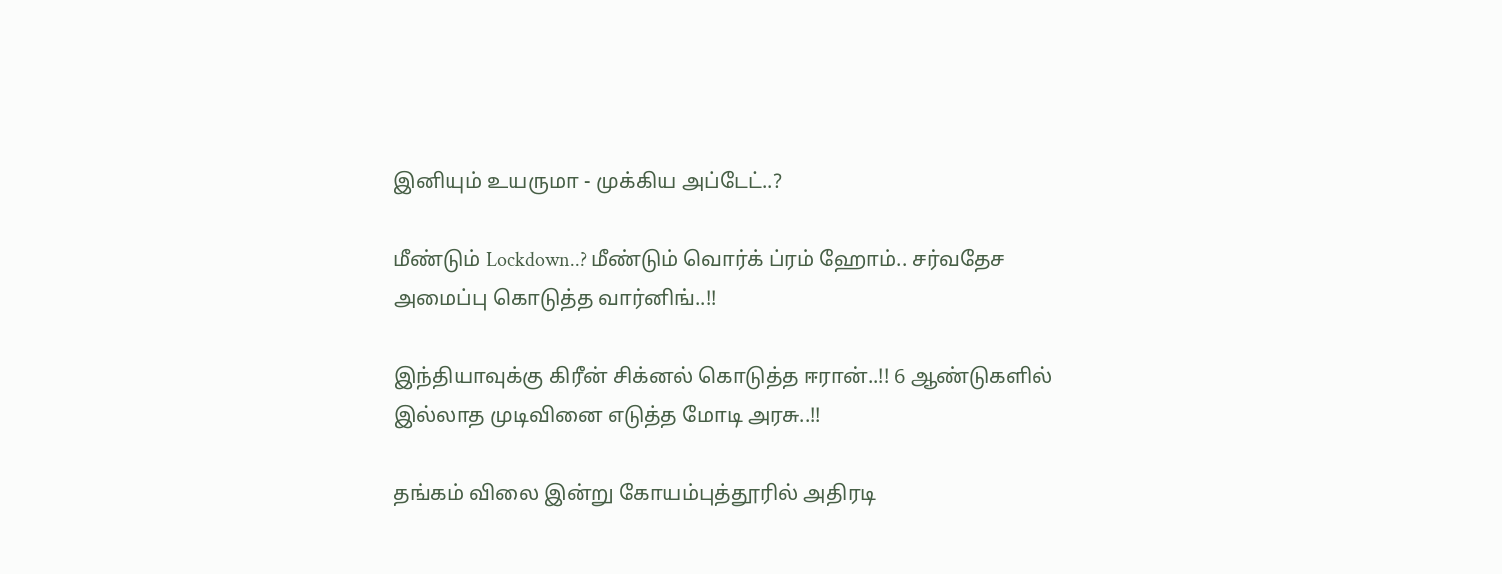இனியும் உயருமா - முக்கிய அப்டேட்..?

மீண்டும் Lockdown..? மீண்டும் வொர்க் ப்ரம் ஹோம்.. சர்வதேச அமைப்பு கொடுத்த வார்னிங்..!!

இந்தியாவுக்கு கிரீன் சிக்னல் கொடுத்த ஈரான்..!! 6 ஆண்டுகளில் இல்லாத முடிவினை எடுத்த மோடி அரசு..!!

தங்கம் விலை இன்று கோயம்புத்தூரில் அதிரடி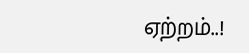ஏற்றம்..!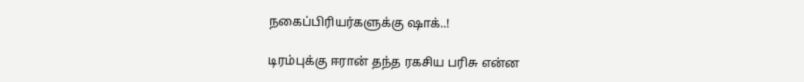நகைப்பிரியர்களுக்கு ஷாக்..!

டிரம்புக்கு ஈரான் தந்த ரகசிய பரிசு என்ன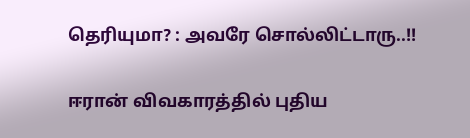தெரியுமா? : அவரே சொல்லிட்டாரு..!!

ஈரான் விவகாரத்தில் புதிய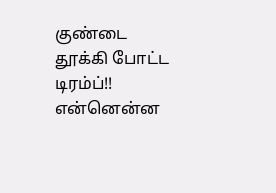குண்டை தூக்கி போட்ட டிரம்ப்!! என்னென்ன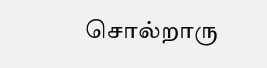சொல்றாரு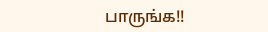பாருங்க!!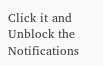Click it and Unblock the Notifications